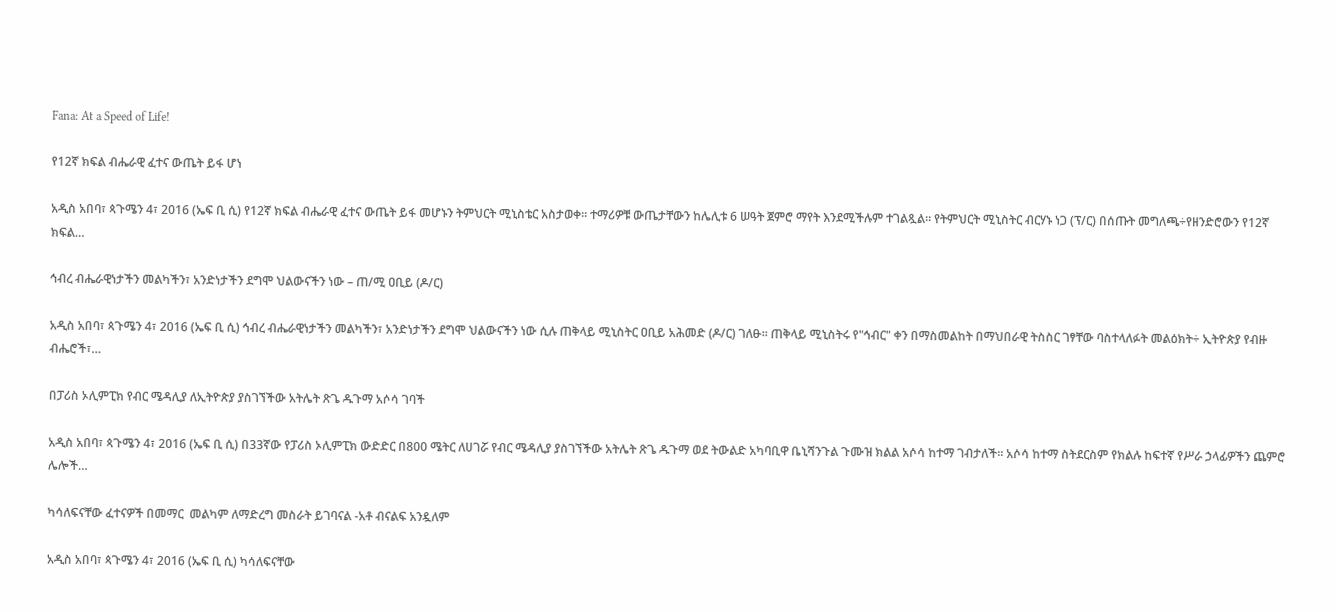Fana: At a Speed of Life!

የ12ኛ ክፍል ብሔራዊ ፈተና ውጤት ይፋ ሆነ

አዲስ አበባ፣ ጳጉሜን 4፣ 2016 (ኤፍ ቢ ሲ) የ12ኛ ክፍል ብሔራዊ ፈተና ውጤት ይፋ መሆኑን ትምህርት ሚኒስቴር አስታወቀ፡፡ ተማሪዎቹ ውጤታቸውን ከሌሊቱ 6 ሠዓት ጀምሮ ማየት እንደሚችሉም ተገልጿል፡፡ የትምህርት ሚኒስትር ብርሃኑ ነጋ (ፕ/ር) በሰጡት መግለጫ÷የዘንድሮውን የ12ኛ ክፍል…

ኅብረ ብሔራዊነታችን መልካችን፣ አንድነታችን ደግሞ ህልውናችን ነው – ጠ/ሚ ዐቢይ (ዶ/ር)

አዲስ አበባ፣ ጳጉሜን 4፣ 2016 (ኤፍ ቢ ሲ) ኅብረ ብሔራዊነታችን መልካችን፣ አንድነታችን ደግሞ ህልውናችን ነው ሲሉ ጠቅላይ ሚኒስትር ዐቢይ አሕመድ (ዶ/ር) ገለፁ፡፡ ጠቅላይ ሚኒስትሩ የ"ኅብር" ቀን በማስመልከት በማህበራዊ ትስስር ገፃቸው ባስተላለፉት መልዕክት÷ ኢትዮጵያ የብዙ ብሔሮች፣…

በፓሪስ ኦሊምፒክ የብር ሜዳሊያ ለኢትዮጵያ ያስገኘችው አትሌት ጽጌ ዱጉማ አሶሳ ገባች

አዲስ አበባ፣ ጳጉሜን 4፣ 2016 (ኤፍ ቢ ሲ) በ33ኛው የፓሪስ ኦሊምፒክ ውድድር በ800 ሜትር ለሀገሯ የብር ሜዳሊያ ያስገኘችው አትሌት ጽጌ ዱጉማ ወደ ትውልድ አካባቢዋ ቤኒሻንጉል ጉሙዝ ክልል አሶሳ ከተማ ገብታለች፡፡ አሶሳ ከተማ ስትደርስም የክልሉ ከፍተኛ የሥራ ኃላፊዎችን ጨምሮ ሌሎች…

ካሳለፍናቸው ፈተናዎች በመማር  መልካም ለማድረግ መስራት ይገባናል -አቶ ብናልፍ አንዷለም

አዲስ አበባ፣ ጳጉሜን 4፣ 2016 (ኤፍ ቢ ሲ) ካሳለፍናቸው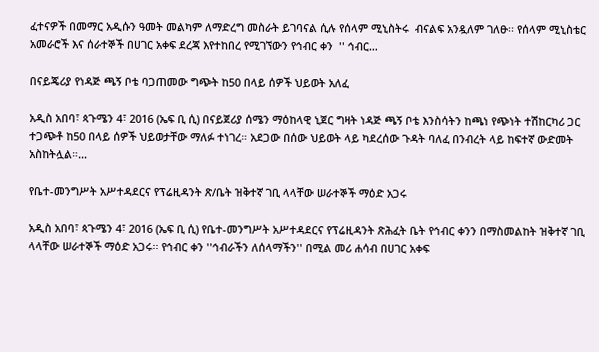ፈተናዎች በመማር አዲሱን ዓመት መልካም ለማድረግ መስራት ይገባናል ሲሉ የሰላም ሚኒስትሩ  ብናልፍ አንዷለም ገለፁ፡፡ የሰላም ሚኒስቴር አመራሮች እና ሰራተኞች በሀገር አቀፍ ደረጃ እየተከበረ የሚገኘውን የኅብር ቀን  '' ኅብር…

በናይጄሪያ የነዳጅ ጫኝ ቦቴ ባጋጠመው ግጭት ከ50 በላይ ሰዎች ህይወት አለፈ

አዲስ አበባ፣ ጳጉሜን 4፣ 2016 (ኤፍ ቢ ሲ) በናይጀሪያ ሰሜን ማዕከላዊ ኒጀር ግዛት ነዳጅ ጫኝ ቦቴ እንስሳትን ከጫነ የጭነት ተሽከርካሪ ጋር ተጋጭቶ ከ50 በላይ ሰዎች ህይወታቸው ማለፉ ተነገረ። አደጋው በሰው ህይወት ላይ ካደረሰው ጉዳት ባለፈ በንብረት ላይ ከፍተኛ ውድመት አስከትሏል።…

የቤተ-መንግሥት አሥተዳደርና የፕሬዚዳንት ጽ/ቤት ዝቅተኛ ገቢ ላላቸው ሠራተኞች ማዕድ አጋሩ

አዲስ አበባ፣ ጳጉሜን 4፣ 2016 (ኤፍ ቢ ሲ) የቤተ-መንግሥት አሥተዳደርና የፕሬዚዳንት ጽሕፈት ቤት የኅብር ቀንን በማስመልከት ዝቅተኛ ገቢ ላላቸው ሠራተኞች ማዕድ አጋሩ፡፡ የኅብር ቀን ''ኅብራችን ለሰላማችን'' በሚል መሪ ሐሳብ በሀገር አቀፍ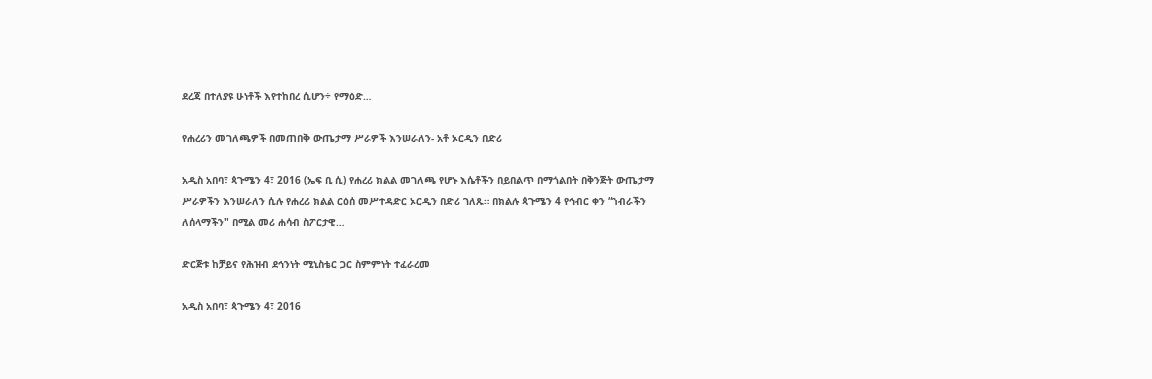ደረጃ በተለያዩ ሁነቶች እየተከበረ ሲሆን÷ የማዕድ…

የሐረሪን መገለጫዎች በመጠበቅ ውጤታማ ሥራዎች እንሠራለን- አቶ ኦርዲን በድሪ

አዲስ አበባ፣ ጳጉሜን 4፣ 2016 (ኤፍ ቢ ሲ) የሐረሪ ክልል መገለጫ የሆኑ እሴቶችን በይበልጥ በማጎልበት በቅንጅት ውጤታማ ሥራዎችን እንሠራለን ሲሉ የሐረሪ ክልል ርዕሰ መሥተዳድር ኦርዲን በድሪ ገለጹ። በክልሉ ጳጉሜን 4 የኅብር ቀን “ኀብራችን ለሰላማችን" በሚል መሪ ሐሳብ ስፖርታዊ…

ድርጅቱ ከቻይና የሕዝብ ደኅንነት ሚኒስቴር ጋር ስምምነት ተፈራረመ

አዲስ አበባ፣ ጳጉሜን 4፣ 2016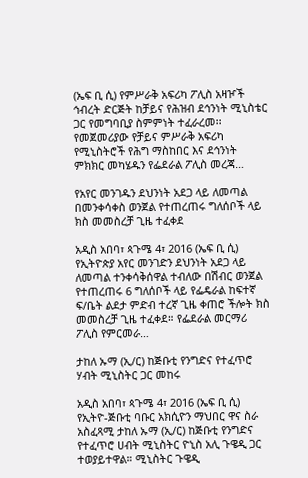(ኤፍ ቢ ሲ) የምሥራቅ አፍሪካ ፖሊስ አዛዦች ኅብረት ድርጅት ከቻይና የሕዝብ ደኅንነት ሚኒስቴር ጋር የመግባቢያ ስምምነት ተፈራረመ፡፡ የመጀመሪያው የቻይና ምሥራቅ አፍሪካ የሚኒስትሮች የሕግ ማስከበር እና ደኅንነት ምክክር መካሄዱን የፌደራል ፖሊስ መረጃ…

የአየር መንገዱን ደህንነት አደጋ ላይ ለመጣል በመንቀሳቀስ ወንጀል የተጠረጠሩ ግለሰቦች ላይ ክስ መመስረቻ ጊዜ ተፈቀደ

አዲስ አበባ፣ ጳጉሜ 4፣ 2016 (ኤፍ ቢ ሲ) የኢትዮጵያ አየር መንገድን ደህንነት አደጋ ላይ ለመጣል ተንቀሳቅሰዋል ተብለው በሽብር ወንጀል የተጠረጠሩ 6 ግለሰቦች ላይ የፌዴራል ከፍተኛ ፍ/ቤት ልደታ ምድብ ተረኛ ጊዜ ቀጠሮ ችሎት ክስ መመስረቻ ጊዜ ተፈቀደ። የፌደራል መርማሪ ፖሊስ የምርመራ…

ታከለ ኡማ (ኢ/ር) ከጅቡቲ የንግድና የተፈጥሮ ሃብት ሚኒስትር ጋር መከሩ

አዲስ አበባ፣ ጳጉሜ 4፣ 2016 (ኤፍ ቢ ሲ) የኢትዮ-ጅቡቲ ባቡር አክሲዮን ማህበር ዋና ስራ አስፈጻሚ ታከለ ኡማ (ኢ/ር) ከጅቡቲ የንግድና የተፈጥሮ ሀብት ሚኒስትር ዮኒስ አሊ ጉዌዲ ጋር ተወያይተዋል። ሚኒስትር ጉዌዲ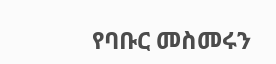የባቡር መስመሩን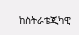ከስትራቴጂካዊ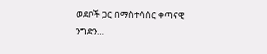ወደቦች ጋር በማስተሳሰር ቀጣናዊ ንግድን…